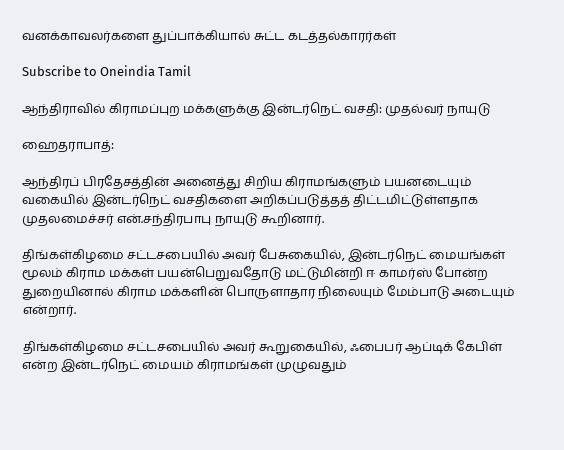வனக்காவலர்களை துப்பாக்கியால் சுட்ட கடத்தல்காரர்கள்

Subscribe to Oneindia Tamil

ஆந்திராவில் கிராமப்புற மக்களுக்கு இன்டர்நெட் வசதி: முதல்வர் நாயுடு

ஹைதராபாத்:

ஆந்திரப் பிரதேசத்தின் அனைத்து சிறிய கிராமங்களும் பயனடையும் வகையில் இன்டர்நெட் வசதிகளை அறிகப்படுத்தத் திட்டமிட்டுள்ளதாக முதலமைச்சர் என்.சந்திரபாபு நாயுடு கூறினார்.

திங்கள்கிழமை சட்டசபையில் அவர் பேசுகையில், இன்டர்நெட் மையங்கள் மூலம் கிராம மக்கள் பயன்பெறுவதோடு மட்டுமின்றி ஈ காமர்ஸ் போன்ற துறையினால் கிராம மக்களின் பொருளாதார நிலையும் மேம்பாடு அடையும் என்றார்.

திங்கள்கிழமை சட்டசபையில் அவர் கூறுகையில், ஃபைபர் ஆப்டிக் கேபிள் என்ற இன்டர்நெட் மையம் கிராமங்கள் முழுவதும்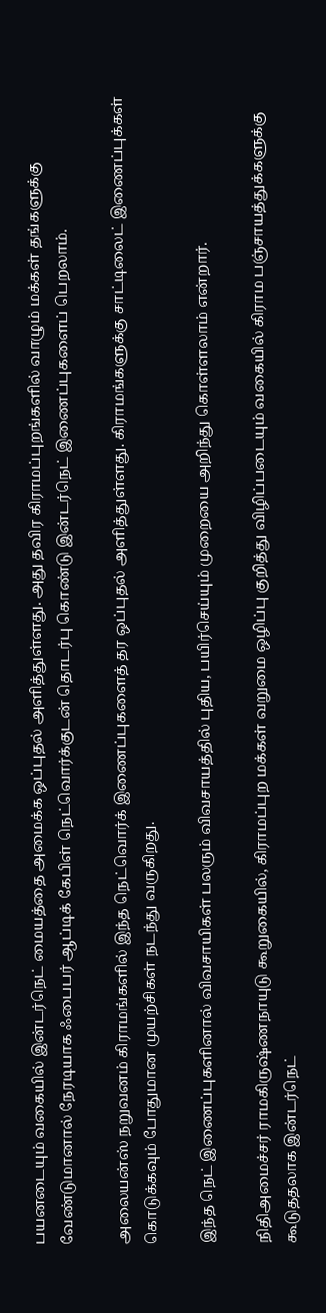பயனடையும் வகையில் இன்டர்நெட் மையத்தை அமைக்க ஒப்புதல் அளித்துள்ளது. அது தவிர கிராமப்புறங்களில் வாழும் மக்கள் தங்களுக்கு வேண்டுமானால் நேரடியாக ஃபைபர் ஆப்டிக் கேபிள் நெட்வொர்க்குடன் தொடர்பு கொண்டு இன்டர்நெட் இணைப்புகளைப் பெறலாம்.

அலையன்ஸ் நறுவனம் கிராமங்களில் இந்த நெட்வொர்க் இணைப்புகளைத் தர ஒப்புதல் அளித்துள்ளது. கிராமங்களுக்கு சாட்டிலைட் இணைப்புக்கள் கொடுக்கவும் போதுமான முயற்சிகள் நடந்து வருகிறது.

இந்த நெட் இணைப்புகளினால் விவசாயிகள் பலரும் விவசாயத்தில் புதிய, பயிர்செய்யும் முறையை அறிந்து கொள்ளலாம் என்றார்.

நிதிஅமைச்சர் ராமகிருஷ்ணநாயுடு கூறுகையில், கிராமப்புற மக்கள் வறுமை ஒழிப்பு குறித்து விழிப்படையும் வகையில் கிராம பஞ்சாயத்துக்களுக்கு கூடுததலாக இன்டர்நெட்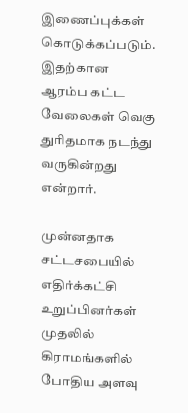இணைப்புக்கள் கொடுக்கப்படும். இதற்கான ஆரம்ப கட்ட வேலைகள் வெகு துரிதமாக நடந்து வருகின்றது என்றார்.

முன்னதாக சட்டசபையில் எதிர்க்கட்சி உறுப்பினர்கள் முதலில் கிராமங்களில் போதிய அளவு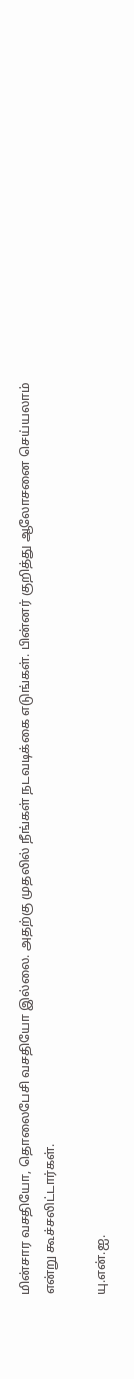மின்சார வசதியோ, தொலைபேசி வசதியோ இல்லை. அதற்கு முதலில் நீங்கள் நடவடிக்கை எடுங்கள். பின்னர் குறித்து ஆலோசனை செய்யலாம் என்று கூச்சலிட்டார்கள்.

யு.என்.ஐ.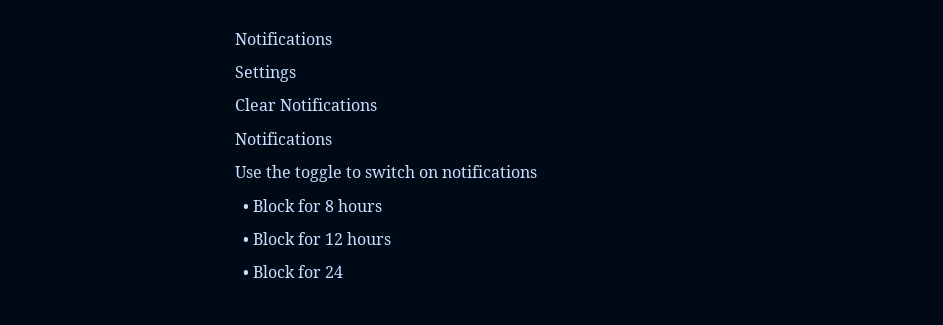Notifications
Settings
Clear Notifications
Notifications
Use the toggle to switch on notifications
  • Block for 8 hours
  • Block for 12 hours
  • Block for 24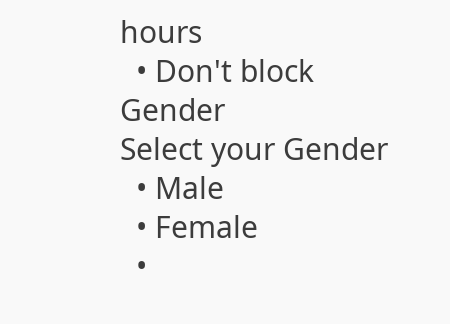hours
  • Don't block
Gender
Select your Gender
  • Male
  • Female
  •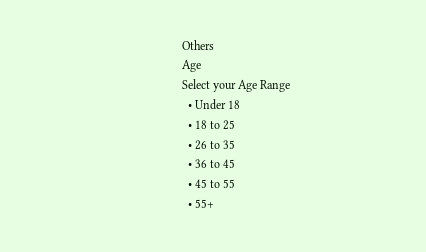Others
Age
Select your Age Range
  • Under 18
  • 18 to 25
  • 26 to 35
  • 36 to 45
  • 45 to 55
  • 55+